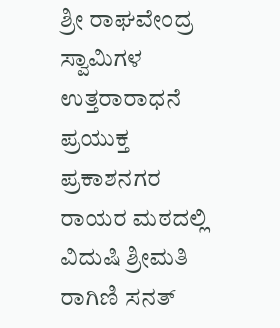ಶ್ರೀ ರಾಘವೇಂದ್ರ ಸ್ವಾಮಿಗಳ ಉತ್ತರಾರಾಧನೆ ಪ್ರಯುಕ್ತ ಪ್ರಕಾಶನಗರ ರಾಯರ ಮಠದಲ್ಲಿ ವಿದುಷಿ ಶ್ರೀಮತಿ ರಾಗಿಣಿ ಸನತ್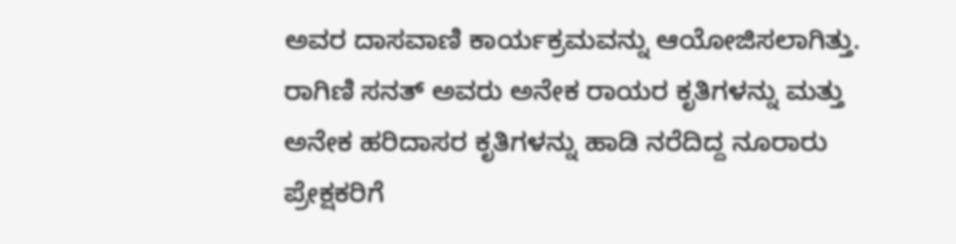ಅವರ ದಾಸವಾಣಿ ಕಾರ್ಯಕ್ರಮವನ್ನು ಆಯೋಜಿಸಲಾಗಿತ್ತು.
ರಾಗಿಣಿ ಸನತ್ ಅವರು ಅನೇಕ ರಾಯರ ಕೃತಿಗಳನ್ನು ಮತ್ತು ಅನೇಕ ಹರಿದಾಸರ ಕೃತಿಗಳನ್ನು ಹಾಡಿ ನರೆದಿದ್ದ ನೂರಾರು ಪ್ರೇಕ್ಷಕರಿಗೆ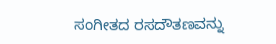ಸಂಗೀತದ ರಸದೌತಣವನ್ನು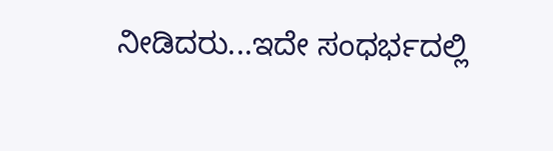ನೀಡಿದರು...ಇದೇ ಸಂಧರ್ಭದಲ್ಲಿ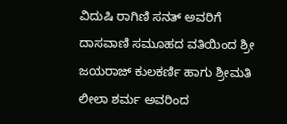ವಿದುಷಿ ರಾಗಿಣಿ ಸನತ್ ಅವರಿಗೆ ದಾಸವಾಣಿ ಸಮೂಹದ ವತಿಯಿಂದ ಶ್ರೀ ಜಯರಾಜ್ ಕುಲಕರ್ಣಿ ಹಾಗು ಶ್ರೀಮತಿ ಲೀಲಾ ಶರ್ಮ ಅವರಿಂದ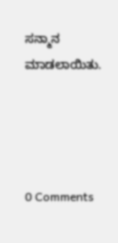ಸನ್ಮಾನ ಮಾಡಲಾಯಿತು.




0 Comments